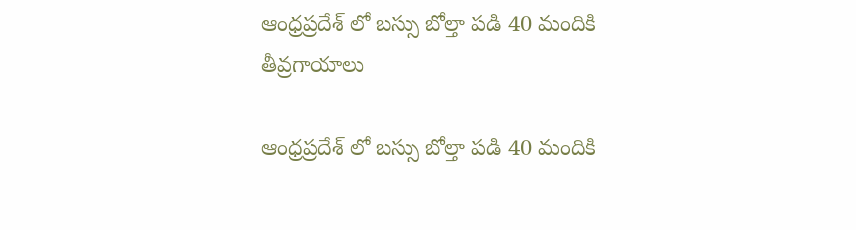ఆంధ్రప్రదేశ్ లో బస్సు బోల్తా పడి 40 మందికి తీవ్రగాయాలు

ఆంధ్రప్రదేశ్ లో బస్సు బోల్తా పడి 40 మందికి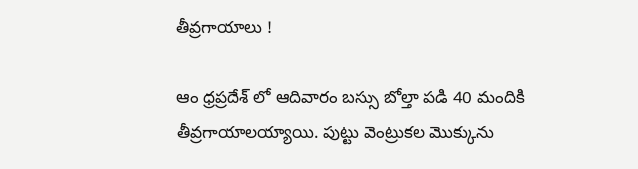తీవ్రగాయాలు !

ఆం ధ్రప్రదేశ్ లో ఆదివారం బస్సు బోల్తా పడి 40 మందికి తీవ్రగాయాలయ్యాయి. పుట్టు వెంట్రుకల మొక్కును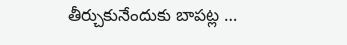తీర్చుకునేందుకు బాపట్ల …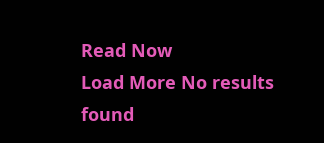Read Now
Load More No results found